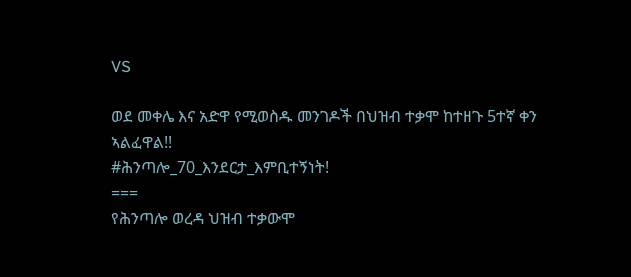VS

ወደ መቀሌ እና አድዋ የሚወስዱ መንገዶች በህዝብ ተቃሞ ከተዘጉ 5ተኛ ቀን ኣልፈዋል!!
#ሕንጣሎ_70_እንደርታ_እምቢተኝነት!
===
የሕንጣሎ ወረዳ ህዝብ ተቃውሞ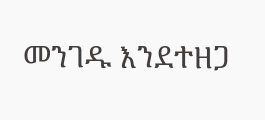መንገዱ እንደተዘጋ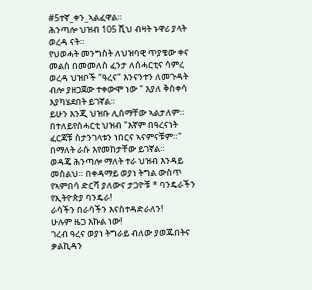#5ተኛ_ቀን_ኣልፈዋል።
ሕንጣሎ ህዝብ 105 ሺህ ብዛት ኑዋሪ ያላት ወረዳ ናት።
የህወሓት መንግስት ለህዝባዊ ጥያቄው ቀና መልስ በመመለስ ፈንታ ለሰሓርቲና ሳምረ ወረዳ ህዝቦች "ዓረና" እንናንተን ለመጉዳት ብሎ ያዘጋጀው ተቀውሞ ነው " እያለ ቅስቀሳ እያካሄደበት ይገኛል።
ይሁን እንጂ ህዝቡ ሊሰማቸው ኣልታለም። በተለይየሰሓርቲ ህዝብ "እኛም በዓረናነት ፈርጃቹ ስታንገላቱን ነበርና ኣናምናቹም።" በማለት ራሱ እየመከታቸው ይገኛል።
ወዳጄ ሕንጣሎ ማለት ተራ ህዝብ እንዳይ መስልህ። በቀዳማይ ወያነ ትግል ውስጥ የኣምበሳ ድርሻ ያለውና ታጋዮቹ * ባንዴራችን የኢትዮጵያ ባንዴራ!
ራሳችን በራሳችን እናስተዳድራለን!
ሁሉም ዜጋ እኩል ነው!
ገረብ ዓረና ወያነ ትግራይ ብለው ያወጁበትና ቃልኪዳን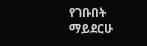የገቡበት ማይደርሁ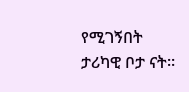የሚገኝበት ታሪካዊ ቦታ ናት።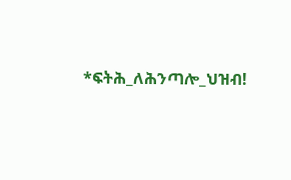*ፍትሕ_ለሕንጣሎ_ህዝብ!